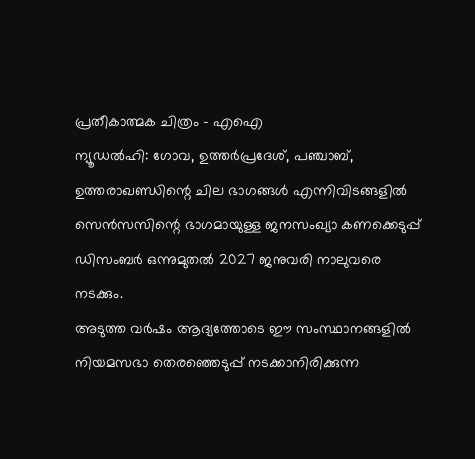പ്രതീകാത്മക ചിത്രം - എഐ
ന്യൂഡൽഹി: ഗോവ, ഉത്തർപ്രദേശ്, പഞ്ചാബ്, ഉത്തരാഖണ്ഡിന്റെ ചില ഭാഗങ്ങൾ എന്നിവിടങ്ങളിൽ സെൻസസിന്റെ ഭാഗമായുള്ള ജനസംഖ്യാ കണക്കെടുപ്പ് ഡിസംബർ ഒന്നുമുതൽ 2027 ജനുവരി നാലുവരെ നടക്കും.
അടുത്ത വർഷം ആദ്യത്തോടെ ഈ സംസ്ഥാനങ്ങളിൽ നിയമസഭാ തെരഞ്ഞെടുപ്പ് നടക്കാനിരിക്കുന്ന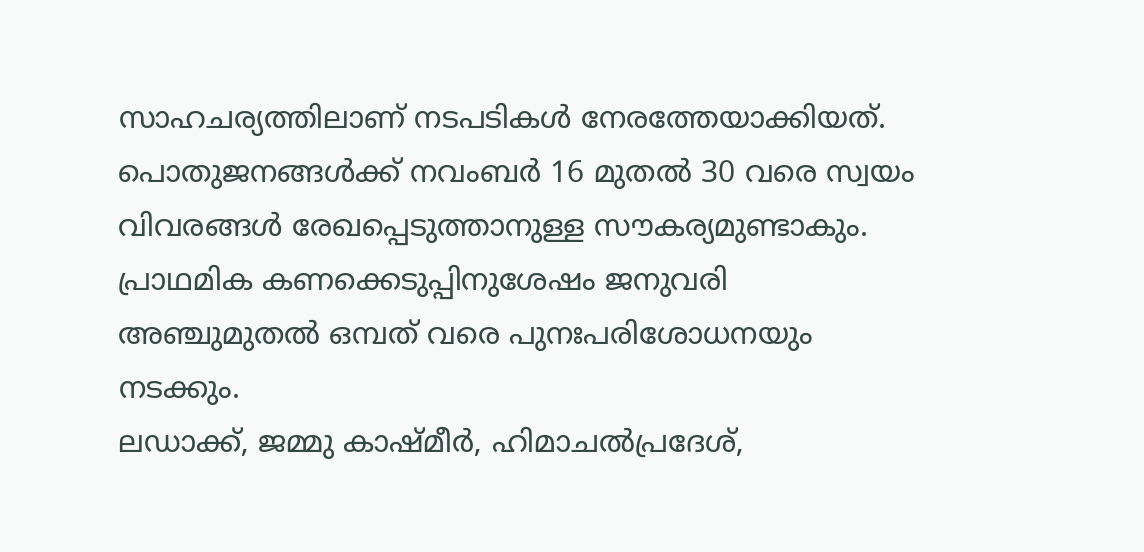സാഹചര്യത്തിലാണ് നടപടികൾ നേരത്തേയാക്കിയത്. പൊതുജനങ്ങൾക്ക് നവംബർ 16 മുതൽ 30 വരെ സ്വയം വിവരങ്ങൾ രേഖപ്പെടുത്താനുള്ള സൗകര്യമുണ്ടാകും. പ്രാഥമിക കണക്കെടുപ്പിനുശേഷം ജനുവരി അഞ്ചുമുതൽ ഒമ്പത് വരെ പുനഃപരിശോധനയും നടക്കും.
ലഡാക്ക്, ജമ്മു കാഷ്മീർ, ഹിമാചൽപ്രദേശ്,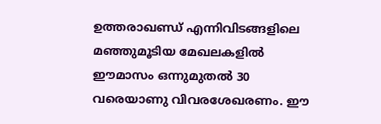ഉത്തരാഖണ്ഡ് എന്നിവിടങ്ങളിലെ മഞ്ഞുമൂടിയ മേഖലകളിൽ ഈമാസം ഒന്നുമുതൽ 30 വരെയാണു വിവരശേഖരണം. ഈ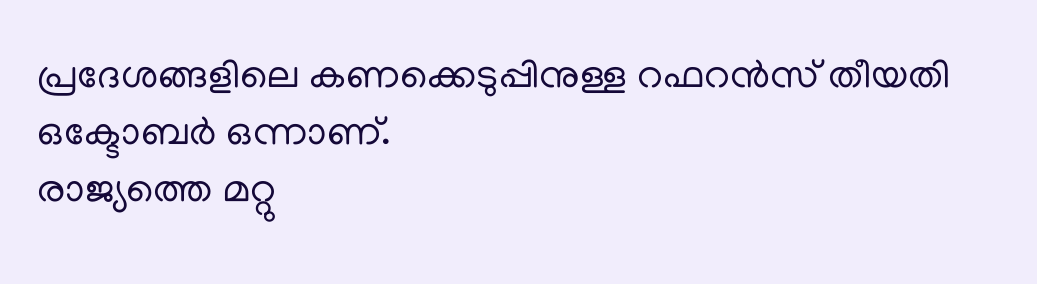പ്രദേശങ്ങളിലെ കണക്കെടുപ്പിനുള്ള റഫറൻസ് തീയതി ഒക്ടോബർ ഒന്നാണ്.
രാജ്യത്തെ മറ്റു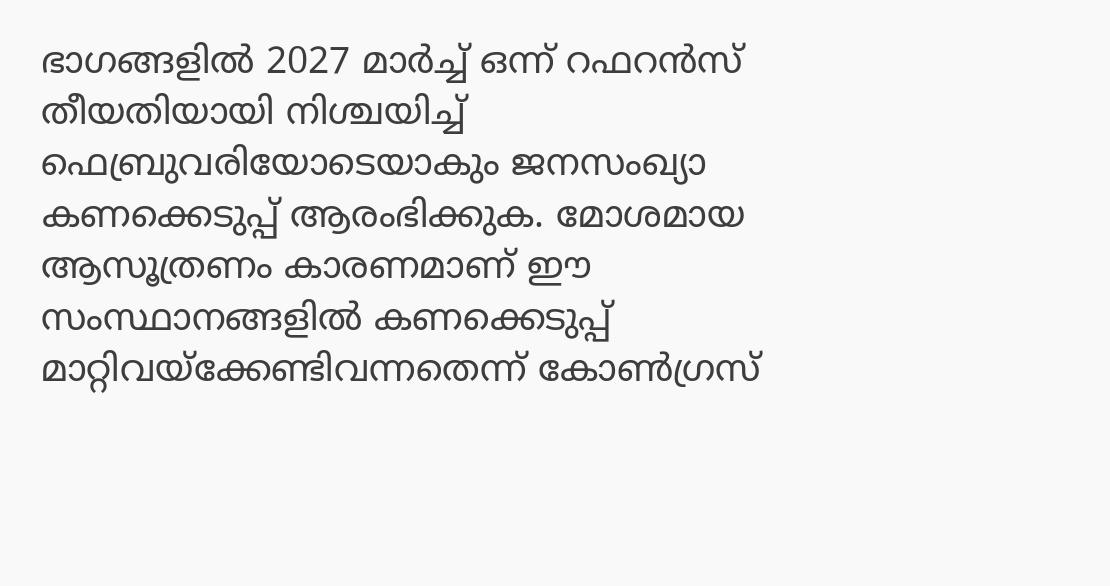ഭാഗങ്ങളിൽ 2027 മാർച്ച് ഒന്ന് റഫറൻസ് തീയതിയായി നിശ്ചയിച്ച് ഫെബ്രുവരിയോടെയാകും ജനസംഖ്യാ കണക്കെടുപ്പ് ആരംഭിക്കുക. മോശമായ ആസൂത്രണം കാരണമാണ് ഈ സംസ്ഥാനങ്ങളിൽ കണക്കെടുപ്പ് മാറ്റിവയ്ക്കേണ്ടിവന്നതെന്ന് കോൺഗ്രസ്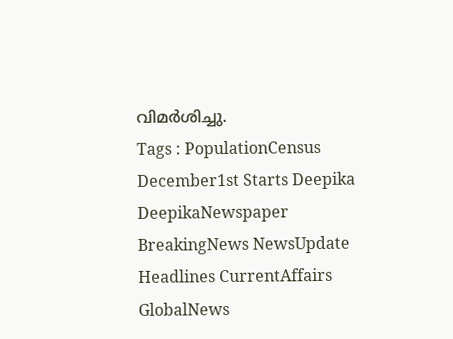വിമർശിച്ചു.
Tags : PopulationCensus December1st Starts Deepika DeepikaNewspaper BreakingNews NewsUpdate Headlines CurrentAffairs GlobalNews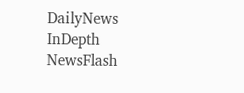DailyNews InDepth NewsFlash